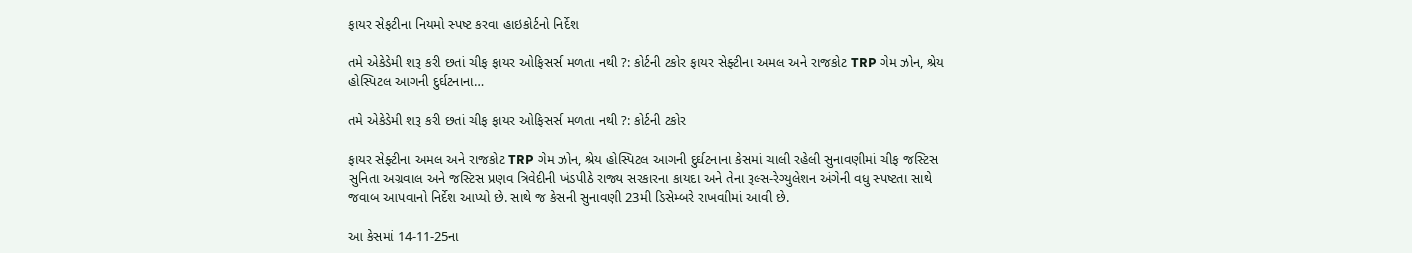ફાયર સેફટીના નિયમો સ્પષ્ટ કરવા હાઇકોર્ટનો નિર્દેશ

તમે એકેડેમી શરૂ કરી છતાં ચીફ ફાયર ઓફિસર્સ મળતા નથી ?: કોર્ટની ટકોર ફાયર સેફ્ટીના અમલ અને રાજકોટ TRP ગેમ ઝોન, શ્રેય હોસ્પિટલ આગની દુર્ઘટનાના…

તમે એકેડેમી શરૂ કરી છતાં ચીફ ફાયર ઓફિસર્સ મળતા નથી ?: કોર્ટની ટકોર

ફાયર સેફ્ટીના અમલ અને રાજકોટ TRP ગેમ ઝોન, શ્રેય હોસ્પિટલ આગની દુર્ઘટનાના કેસમાં ચાલી રહેલી સુનાવણીમાં ચીફ જસ્ટિસ સુનિતા અગ્રવાલ અને જસ્ટિસ પ્રણવ ત્રિવેદીની ખંડપીઠે રાજ્ય સરકારના કાયદા અને તેના રૂલ્સ-રેગ્યુલેશન અંગેની વધુ સ્પષ્ટતા સાથે જવાબ આપવાનો નિર્દેશ આપ્યો છે. સાથે જ કેસની સુનાવણી 23મી ડિસેમ્બરે રાખવાીમાં આવી છે.

આ કેસમાં 14-11-25ના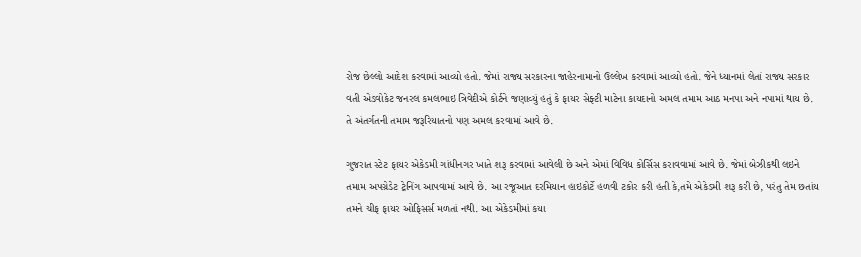રોજ છેલ્લો આદેશ કરવામાં આવ્યો હતો. જેમાં રાજ્ય સરકારના જાહેરનામાનો ઉલ્લેખ કરવામાં આવ્યો હતો. જેને ધ્યાનમાં લેતાં રાજ્ય સરકાર વતી એડવોકેટ જનરલ કમલભાઇ ત્રિવેદીએ કોર્ટને જણાવ્યું હતું કે ફાયર સેફ્ટી માટેના કાયદાનો અમલ તમામ આઠ મનપા અને નપામાં થાય છે. તે અંતર્ગતની તમામ જરૂરિયાતનો પણ અમલ કરવામાં આવે છે.

ગુજરાત સ્ટેટ ફાયર એકેડમી ગાંધીનગર ખાતે શરૂ કરવામાં આવેલી છે અને એમાં વિવિધ કોર્સિસ કરાવવામાં આવે છે. જેમાં બેઝીકથી લઇને તમામ અપગ્રેડેટ ટ્રેનિંગ આપવામાં આવે છે. આ રજૂઆત દરમિયાન હાઇકોર્ટે હળવી ટકોર કરી હતી કે,તમે એકેડમી શરૂ કરી છે, પરંતુ તેમ છતાંય તમને ચીફ ફાયર ઓફિસર્સ મળતાં નથી. આ એકેડમીમાં કયા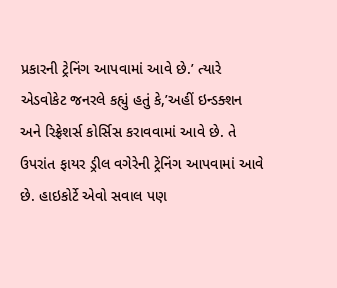પ્રકારની ટ્રેનિંગ આપવામાં આવે છે.’ ત્યારે એડવોકેટ જનરલે કહ્યું હતું કે,’અહીં ઇન્ડક્શન અને રિફ્રેશર્સ કોર્સિસ કરાવવામાં આવે છે. તે ઉપરાંત ફાયર ડ્રીલ વગેરેની ટ્રેનિંગ આપવામાં આવે છે. હાઇકોર્ટે એવો સવાલ પણ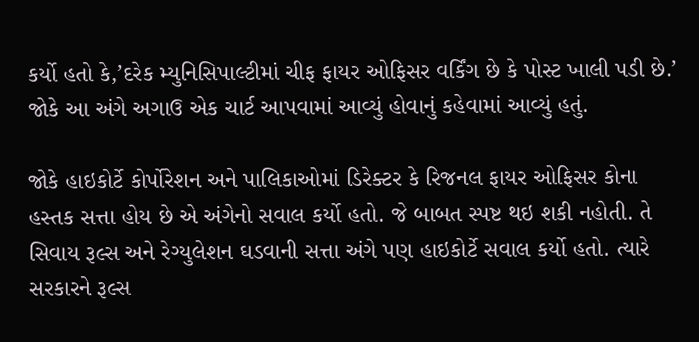કર્યો હતો કે,’દરેક મ્યુનિસિપાલ્ટીમાં ચીફ ફાયર ઓફિસર વર્કિંગ છે કે પોસ્ટ ખાલી પડી છે.’ જોકે આ અંગે અગાઉ એક ચાર્ટ આપવામાં આવ્યું હોવાનું કહેવામાં આવ્યું હતું.

જોકે હાઇકોર્ટે કોર્પોરેશન અને પાલિકાઓમાં ડિરેક્ટર કે રિજનલ ફાયર ઓફિસર કોના હસ્તક સત્તા હોય છે એ અંગેનો સવાલ કર્યો હતો. જે બાબત સ્પષ્ટ થઇ શકી નહોતી. તે સિવાય રૂલ્સ અને રેગ્યુલેશન ઘડવાની સત્તા અંગે પણ હાઇકોર્ટે સવાલ કર્યો હતો. ત્યારે સરકારને રૂલ્સ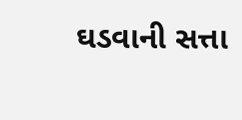ઘડવાની સત્તા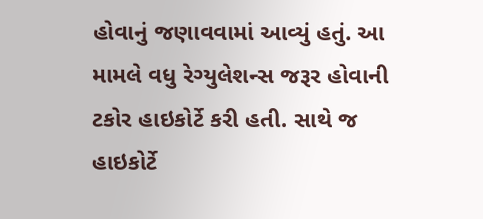હોવાનું જણાવવામાં આવ્યું હતું. આ મામલે વધુ રેગ્યુલેશન્સ જરૂર હોવાની ટકોર હાઇકોર્ટે કરી હતી. સાથે જ હાઇકોર્ટે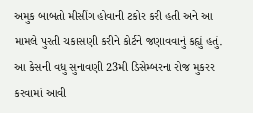અમુક બાબતો મીસીંગ હોવાની ટકોર કરી હતી અને આ મામલે પુરતી ચકાસણી કરીને કોર્ટને જણાવવાનું કહ્યું હતું. આ કેસની વધુ સુનાવણી 23મી ડિસેમ્બરના રોજ મુકરર કરવામાં આવી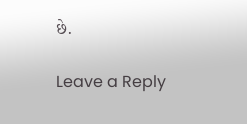છે.

Leave a Reply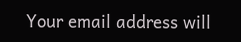Your email address will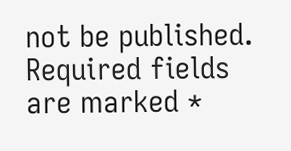not be published. Required fields are marked *